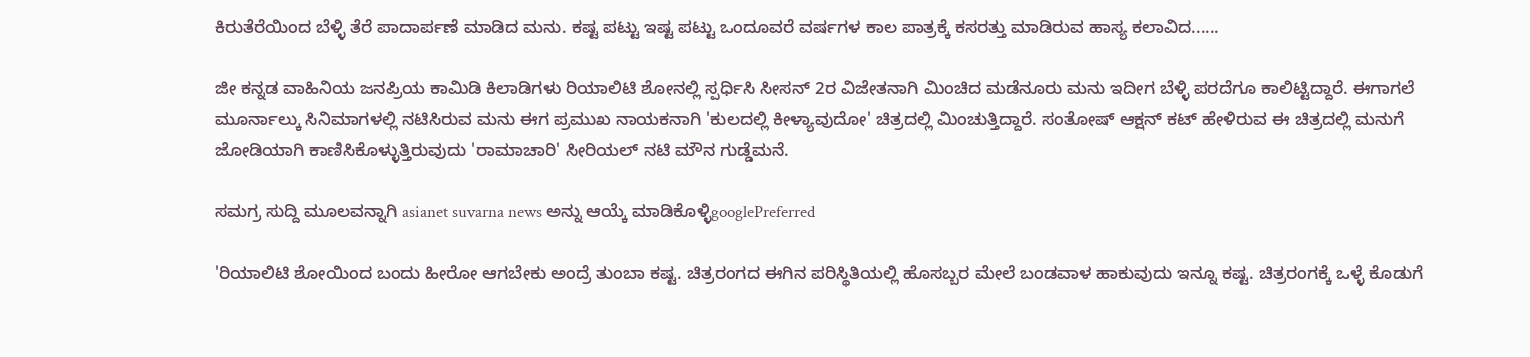ಕಿರುತೆರೆಯಿಂದ ಬೆಳ್ಳಿ ತೆರೆ ಪಾದಾರ್ಪಣೆ ಮಾಡಿದ ಮನು. ಕಷ್ಟ ಪಟ್ಟು ಇಷ್ಟ ಪಟ್ಟು ಒಂದೂವರೆ ವರ್ಷಗಳ ಕಾಲ ಪಾತ್ರಕ್ಕೆ ಕಸರತ್ತು ಮಾಡಿರುವ ಹಾಸ್ಯ ಕಲಾವಿದ......

ಜೀ ಕನ್ನಡ ವಾಹಿನಿಯ ಜನಪ್ರಿಯ ಕಾಮಿಡಿ ಕಿಲಾಡಿಗಳು ರಿಯಾಲಿಟಿ ಶೋನಲ್ಲಿ ಸ್ಪರ್ಧಿಸಿ ಸೀಸನ್ 2ರ ವಿಜೇತನಾಗಿ ಮಿಂಚಿದ ಮಡೆನೂರು ಮನು ಇದೀಗ ಬೆಳ್ಳಿ ಪರದೆಗೂ ಕಾಲಿಟ್ಟಿದ್ದಾರೆ. ಈಗಾಗಲೆ ಮೂರ್ನಾಲ್ಕು ಸಿನಿಮಾಗಳಲ್ಲಿ ನಟಿಸಿರುವ ಮನು ಈಗ ಪ್ರಮುಖ ನಾಯಕನಾಗಿ 'ಕುಲದಲ್ಲಿ ಕೀಳ್ಯಾವುದೋ' ಚಿತ್ರದಲ್ಲಿ ಮಿಂಚುತ್ತಿದ್ದಾರೆ. ಸಂತೋಷ್ ಆಕ್ಷನ್ ಕಟ್ ಹೇಳಿರುವ ಈ ಚಿತ್ರದಲ್ಲಿ ಮನುಗೆ ಜೋಡಿಯಾಗಿ ಕಾಣಿಸಿಕೊಳ್ಳುತ್ತಿರುವುದು 'ರಾಮಾಚಾರಿ' ಸೀರಿಯಲ್ ನಟಿ ಮೌನ ಗುಡ್ಡೆಮನೆ.

ಸಮಗ್ರ ಸುದ್ದಿ ಮೂಲವನ್ನಾಗಿ asianet suvarna news ಅನ್ನು ಆಯ್ಕೆ ಮಾಡಿಕೊಳ್ಳಿgooglePreferred

'ರಿಯಾಲಿಟಿ ಶೋಯಿಂದ ಬಂದು ಹೀರೋ ಆಗಬೇಕು ಅಂದ್ರೆ ತುಂಬಾ ಕಷ್ಟ. ಚಿತ್ರರಂಗದ ಈಗಿನ ಪರಿಸ್ಥಿತಿಯಲ್ಲಿ ಹೊಸಬ್ಬರ ಮೇಲೆ ಬಂಡವಾಳ ಹಾಕುವುದು ಇನ್ನೂ ಕಷ್ಟ. ಚಿತ್ರರಂಗಕ್ಕೆ ಒಳ್ಳೆ ಕೊಡುಗೆ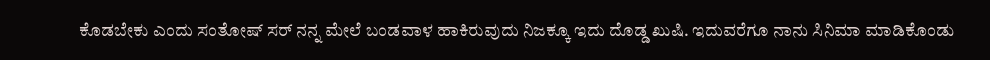ಕೊಡಬೇಕು ಎಂದು ಸಂತೋಷ್ ಸರ್ ನನ್ನ ಮೇಲೆ ಬಂಡವಾಳ ಹಾಕಿರುವುದು ನಿಜಕ್ಕೂ ಇದು ದೊಡ್ಡ ಖುಷಿ. ಇದುವರೆಗೂ ನಾನು ಸಿನಿಮಾ ಮಾಡಿಕೊಂಡು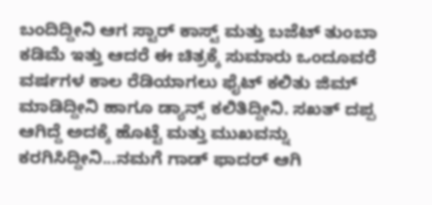ಬಂದಿದ್ದೀನಿ ಆಗ ಸ್ಟಾರ್ ಕಾಸ್ಟ್‌ ಮತ್ತು ಬಜೆಟ್‌ ತುಂಬಾ ಕಡಿಮೆ ಇತ್ತು ಆದರೆ ಈ ಚಿತ್ರಕ್ಕೆ ಸುಮಾರು ಒಂದೂವರೆ ವರ್ಷಗಳ ಕಾಲ ರೆಡಿಯಾಗಲು ಫೈಟ್ ಕಲಿತು ಜಿಮ್ ಮಾಡಿದ್ದೀನಿ ಹಾಗೂ ಡ್ಯಾನ್ಸ್ ಕಲಿತಿದ್ದೀನಿ. ಸಖತ್ ದಪ್ಪ ಆಗಿದ್ದೆ ಅದಕ್ಕೆ ಹೊಟ್ಟೆ ಮತ್ತು ಮುಖವನ್ನು ಕರಗಿಸಿದ್ದೀನಿ...ನಮಗೆ ಗಾಡ್ ಫಾದರ್ ಆಗಿ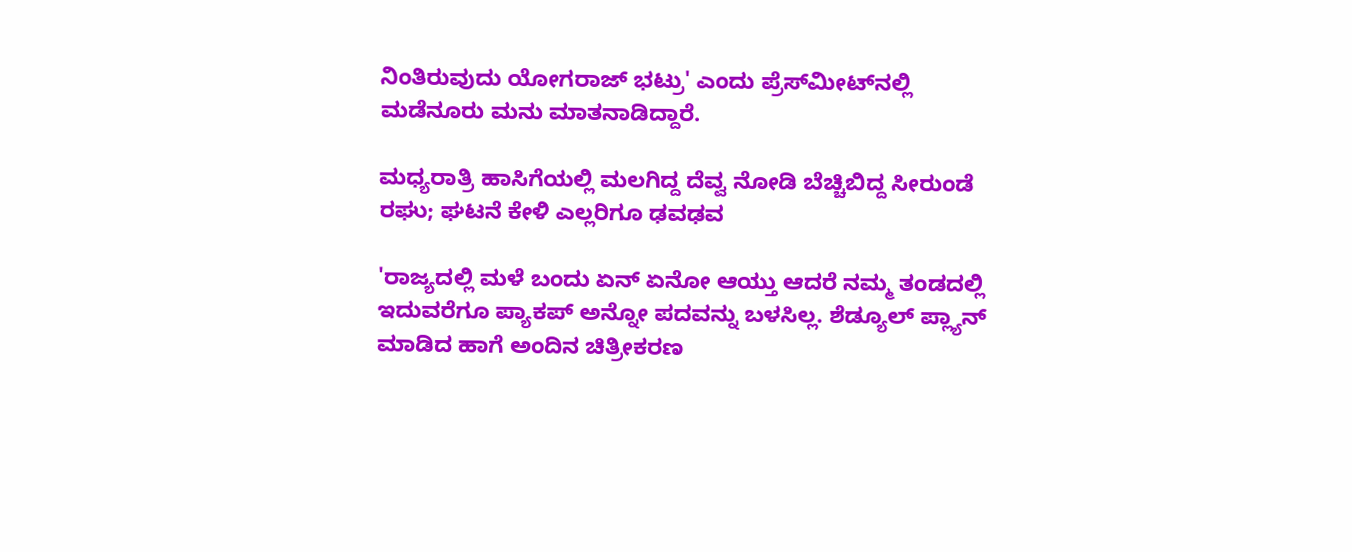ನಿಂತಿರುವುದು ಯೋಗರಾಜ್ ಭಟ್ರು' ಎಂದು ಪ್ರೆಸ್‌ಮೀಟ್‌ನಲ್ಲಿ ಮಡೆನೂರು ಮನು ಮಾತನಾಡಿದ್ದಾರೆ.

ಮಧ್ಯರಾತ್ರಿ ಹಾಸಿಗೆಯಲ್ಲಿ ಮಲಗಿದ್ದ ದೆವ್ವ ನೋಡಿ ಬೆಚ್ಚಿಬಿದ್ದ ಸೀರುಂಡೆ ರಘು; ಘಟನೆ ಕೇಳಿ ಎಲ್ಲರಿಗೂ ಢವಢವ

'ರಾಜ್ಯದಲ್ಲಿ ಮಳೆ ಬಂದು ಏನ್ ಏನೋ ಆಯ್ತು ಆದರೆ ನಮ್ಮ ತಂಡದಲ್ಲಿ ಇದುವರೆಗೂ ಪ್ಯಾಕಪ್ ಅನ್ನೋ ಪದವನ್ನು ಬಳಸಿಲ್ಲ. ಶೆಡ್ಯೂಲ್ ಪ್ಲ್ಯಾನ್ ಮಾಡಿದ ಹಾಗೆ ಅಂದಿನ ಚಿತ್ರೀಕರಣ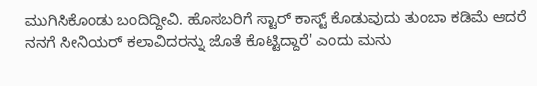ಮುಗಿಸಿಕೊಂಡು ಬಂದಿದ್ದೀವಿ. ಹೊಸಬರಿಗೆ ಸ್ಟಾರ್ ಕಾಸ್ಟ್ ಕೊಡುವುದು ತುಂಬಾ ಕಡಿಮೆ ಆದರೆ ನನಗೆ ಸೀನಿಯರ್‌ ಕಲಾವಿದರನ್ನು ಜೊತೆ ಕೊಟ್ಟಿದ್ದಾರೆ' ಎಂದು ಮನು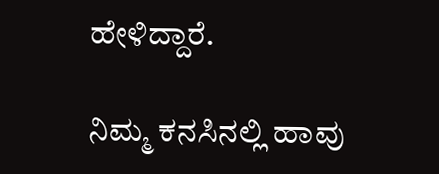ಹೇಳಿದ್ದಾರೆ.

ನಿಮ್ಮ ಕನಸಿನಲ್ಲಿ ಹಾವು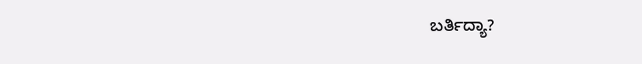ಬರ್ತಿದ್ಯಾ?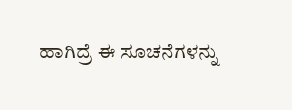ಹಾಗಿದ್ರೆ ಈ ಸೂಚನೆಗಳನ್ನು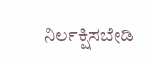ನಿರ್ಲಕ್ಷಿಸಬೇಡಿ